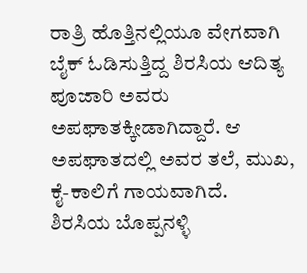ರಾತ್ರಿ ಹೊತ್ತಿನಲ್ಲಿಯೂ ವೇಗವಾಗಿ ಬೈಕ್ ಓಡಿಸುತ್ತಿದ್ದ ಶಿರಸಿಯ ಆದಿತ್ಯ ಪೂಜಾರಿ ಅವರು ಅಪಘಾತಕ್ಕೀಡಾಗಿದ್ದಾರೆ. ಆ ಅಪಘಾತದಲ್ಲಿ ಅವರ ತಲೆ, ಮುಖ, ಕೈ-ಕಾಲಿಗೆ ಗಾಯವಾಗಿದೆ.
ಶಿರಸಿಯ ಬೊಪ್ಪನಳ್ಳಿ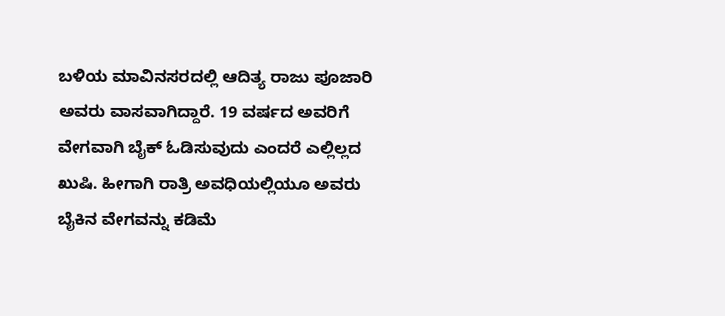ಬಳಿಯ ಮಾವಿನಸರದಲ್ಲಿ ಆದಿತ್ಯ ರಾಜು ಪೂಜಾರಿ ಅವರು ವಾಸವಾಗಿದ್ದಾರೆ. 19 ವರ್ಷದ ಅವರಿಗೆ ವೇಗವಾಗಿ ಬೈಕ್ ಓಡಿಸುವುದು ಎಂದರೆ ಎಲ್ಲಿಲ್ಲದ ಖುಷಿ. ಹೀಗಾಗಿ ರಾತ್ರಿ ಅವಧಿಯಲ್ಲಿಯೂ ಅವರು ಬೈಕಿನ ವೇಗವನ್ನು ಕಡಿಮೆ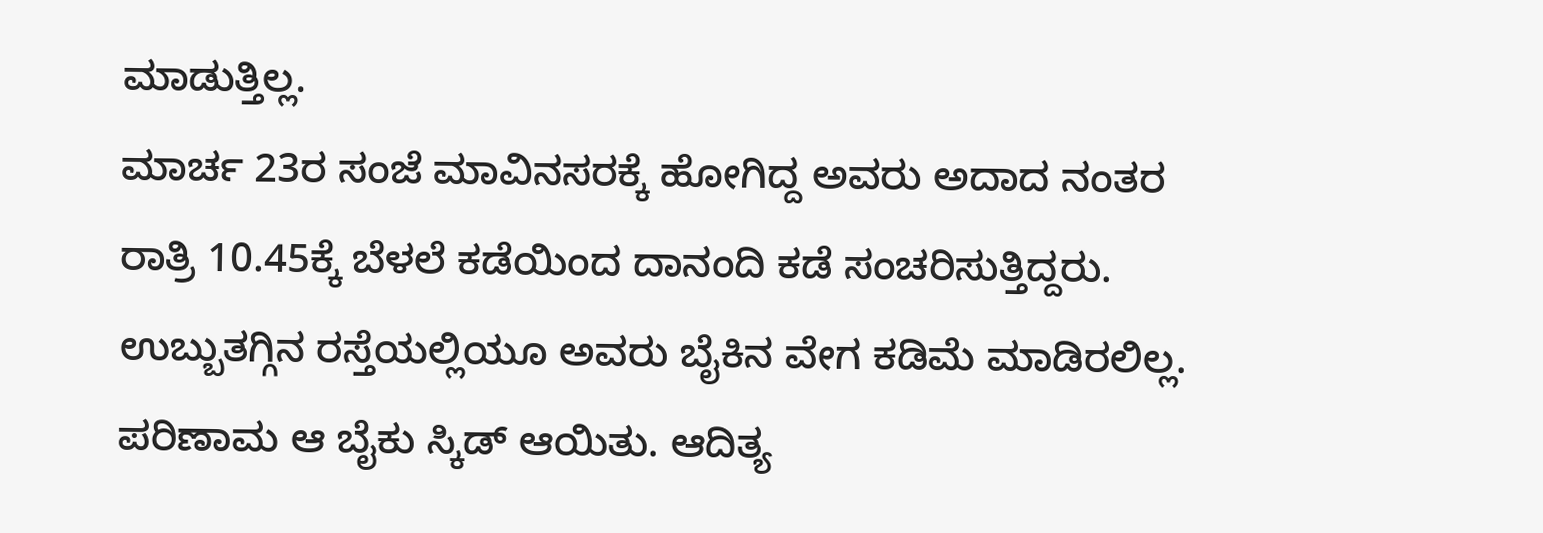ಮಾಡುತ್ತಿಲ್ಲ.
ಮಾರ್ಚ 23ರ ಸಂಜೆ ಮಾವಿನಸರಕ್ಕೆ ಹೋಗಿದ್ದ ಅವರು ಅದಾದ ನಂತರ ರಾತ್ರಿ 10.45ಕ್ಕೆ ಬೆಳಲೆ ಕಡೆಯಿಂದ ದಾನಂದಿ ಕಡೆ ಸಂಚರಿಸುತ್ತಿದ್ದರು. ಉಬ್ಬುತಗ್ಗಿನ ರಸ್ತೆಯಲ್ಲಿಯೂ ಅವರು ಬೈಕಿನ ವೇಗ ಕಡಿಮೆ ಮಾಡಿರಲಿಲ್ಲ. ಪರಿಣಾಮ ಆ ಬೈಕು ಸ್ಕಿಡ್ ಆಯಿತು. ಆದಿತ್ಯ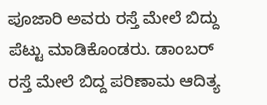ಪೂಜಾರಿ ಅವರು ರಸ್ತೆ ಮೇಲೆ ಬಿದ್ದು ಪೆಟ್ಟು ಮಾಡಿಕೊಂಡರು. ಡಾಂಬರ್ ರಸ್ತೆ ಮೇಲೆ ಬಿದ್ದ ಪರಿಣಾಮ ಆದಿತ್ಯ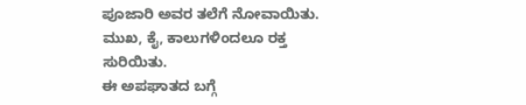ಪೂಜಾರಿ ಅವರ ತಲೆಗೆ ನೋವಾಯಿತು. ಮುಖ, ಕೈ, ಕಾಲುಗಳಿಂದಲೂ ರಕ್ತ ಸುರಿಯಿತು.
ಈ ಅಪಘಾತದ ಬಗ್ಗೆ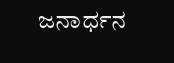ಜನಾರ್ಧನ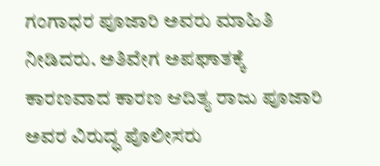ಗಂಗಾಧರ ಪೂಜಾರಿ ಅವರು ಮಾಹಿತಿ ನೀಡಿದರು. ಅತಿವೇಗ ಅಪಘಾತಕ್ಕೆ ಕಾರಣವಾದ ಕಾರಣ ಆದಿತ್ಯ ರಾಜು ಪೂಜಾರಿ ಅವರ ವಿರುದ್ಧ ಪೊಲೀಸರು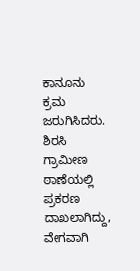ಕಾನೂನು ಕ್ರಮ ಜರುಗಿಸಿದರು. ಶಿರಸಿ ಗ್ರಾಮೀಣ ಠಾಣೆಯಲ್ಲಿ ಪ್ರಕರಣ ದಾಖಲಾಗಿದ್ದು, ವೇಗವಾಗಿ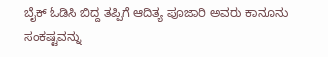ಬೈಕ್ ಓಡಿಸಿ ಬಿದ್ದ ತಪ್ಪಿಗೆ ಆದಿತ್ಯ ಪೂಜಾರಿ ಅವರು ಕಾನೂನು ಸಂಕಷ್ಟವನ್ನು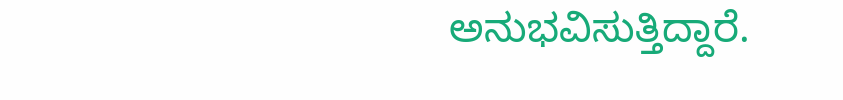ಅನುಭವಿಸುತ್ತಿದ್ದಾರೆ.